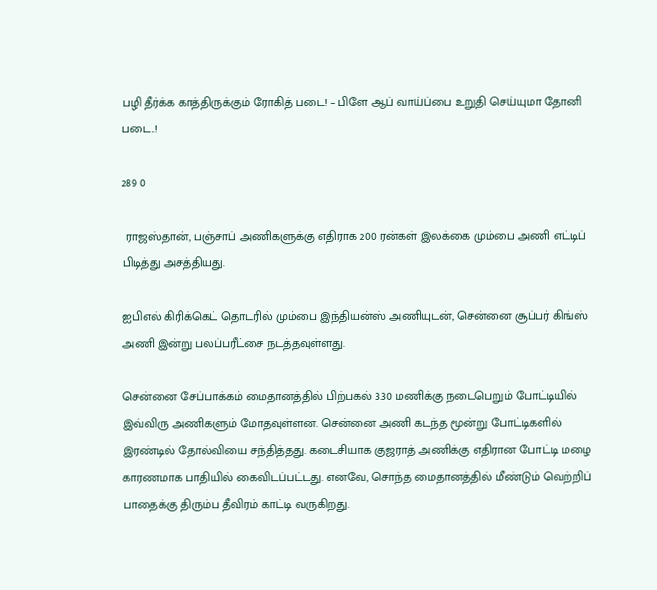பழி தீர்க்க காத்திருக்கும் ரோகித் படை! – பிளே ஆப் வாய்ப்பை உறுதி செய்யுமா தோனி படை..!

289 0

 ராஜஸ்தான், பஞ்சாப் அணிகளுக்கு எதிராக 200 ரன்கள் இலக்கை மும்பை அணி எட்டிப் பிடித்து அசத்தியது.

ஐபிஎல் கிரிக்கெட் தொடரில் மும்பை இந்தியன்ஸ் அணியுடன், சென்னை சூப்பர் கிங்ஸ் அணி இன்று பலப்பரீட்சை நடத்தவுள்ளது.

சென்னை சேப்பாக்கம் மைதானத்தில் பிற்பகல் 3.30 மணிக்கு நடைபெறும் போட்டியில் இவ்விரு அணிகளும் மோதவுள்ளன. சென்னை அணி கடந்த மூன்று போட்டிகளில் இரண்டில் தோல்வியை சந்தித்தது. கடைசியாக குஜராத் அணிக்கு எதிரான போட்டி மழை காரணமாக பாதியில் கைவிடப்பட்டது. எனவே, சொந்த மைதானத்தில் மீண்டும் வெற்றிப் பாதைக்கு திரும்ப தீவிரம் காட்டி வருகிறது.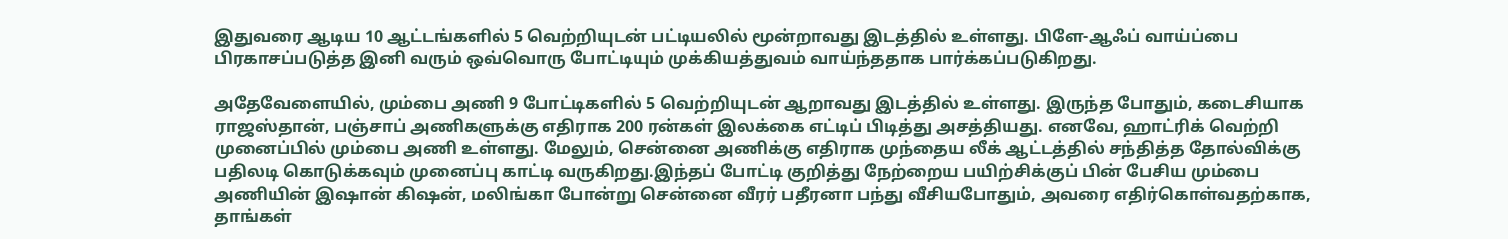இதுவரை ஆடிய 10 ஆட்டங்களில் 5 வெற்றியுடன் பட்டியலில் மூன்றாவது இடத்தில் உள்ளது. பிளே-ஆஃப் வாய்ப்பை பிரகாசப்படுத்த இனி வரும் ஒவ்வொரு போட்டியும் முக்கியத்துவம் வாய்ந்ததாக பார்க்கப்படுகிறது.

அதேவேளையில், மும்பை அணி 9 போட்டிகளில் 5 வெற்றியுடன் ஆறாவது இடத்தில் உள்ளது. இருந்த போதும், கடைசியாக ராஜஸ்தான், பஞ்சாப் அணிகளுக்கு எதிராக 200 ரன்கள் இலக்கை எட்டிப் பிடித்து அசத்தியது. எனவே, ஹாட்ரிக் வெற்றி முனைப்பில் மும்பை அணி உள்ளது. மேலும், சென்னை அணிக்கு எதிராக முந்தைய லீக் ஆட்டத்தில் சந்தித்த தோல்விக்கு பதிலடி கொடுக்கவும் முனைப்பு காட்டி வருகிறது.இந்தப் போட்டி குறித்து நேற்றைய பயிற்சிக்குப் பின் பேசிய மும்பை அணியின் இஷான் கிஷன், மலிங்கா போன்று சென்னை வீரர் பதீரனா பந்து வீசியபோதும், அவரை எதிர்கொள்வதற்காக, தாங்கள்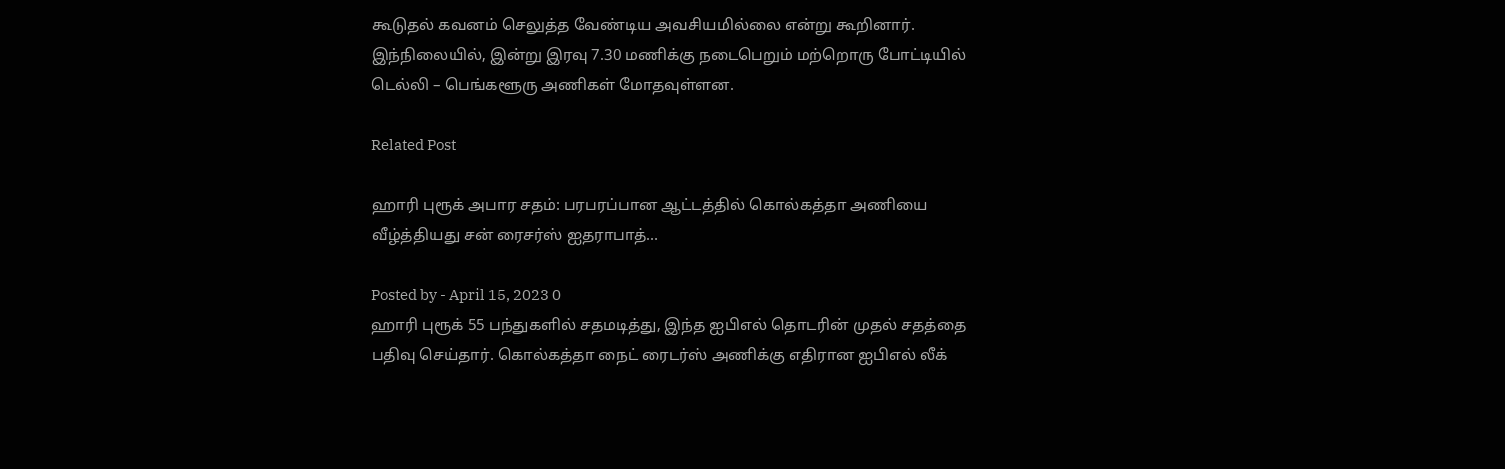கூடுதல் கவனம் செலுத்த வேண்டிய அவசியமில்லை என்று கூறினார். இந்நிலையில், இன்று இரவு 7.30 மணிக்கு நடைபெறும் மற்றொரு போட்டியில் டெல்லி – பெங்களூரு அணிகள் மோதவுள்ளன.

Related Post

ஹாரி புரூக் அபார சதம்: பரபரப்பான ஆட்டத்தில் கொல்கத்தா அணியை வீழ்த்தியது சன் ரைசர்ஸ் ஐதராபாத்…

Posted by - April 15, 2023 0
ஹாரி புரூக் 55 பந்துகளில் சதமடித்து, இந்த ஐபிஎல் தொடரின் முதல் சதத்தை பதிவு செய்தார். கொல்கத்தா நைட் ரைடர்ஸ் அணிக்கு எதிரான ஐபிஎல் லீக்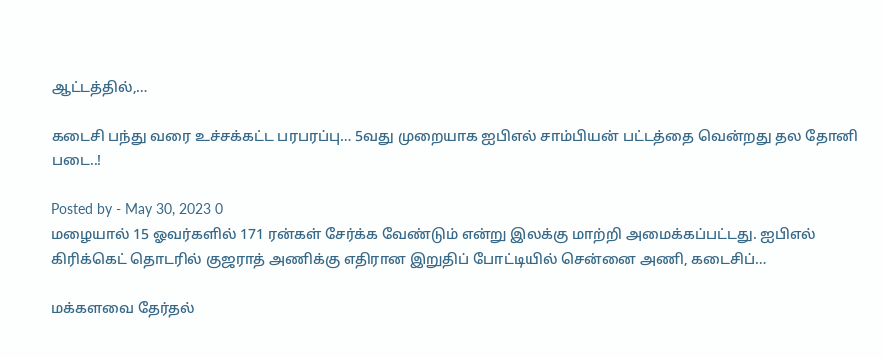ஆட்டத்தில்,…

கடைசி பந்து வரை உச்சக்கட்ட பரபரப்பு… 5வது முறையாக ஐபிஎல் சாம்பியன் பட்டத்தை வென்றது தல தோனி படை..!

Posted by - May 30, 2023 0
மழையால் 15 ஓவர்களில் 171 ரன்கள் சேர்க்க வேண்டும் என்று இலக்கு மாற்றி அமைக்கப்பட்டது. ஐபிஎல் கிரிக்கெட் தொடரில் குஜராத் அணிக்கு எதிரான இறுதிப் போட்டியில் சென்னை அணி, கடைசிப்…

மக்களவை தேர்தல்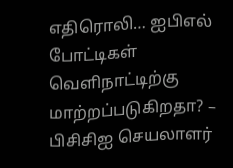எதிரொலி… ஐபிஎல் போட்டிகள் வெளிநாட்டிற்கு மாற்றப்படுகிறதா? – பிசிசிஐ செயலாளர்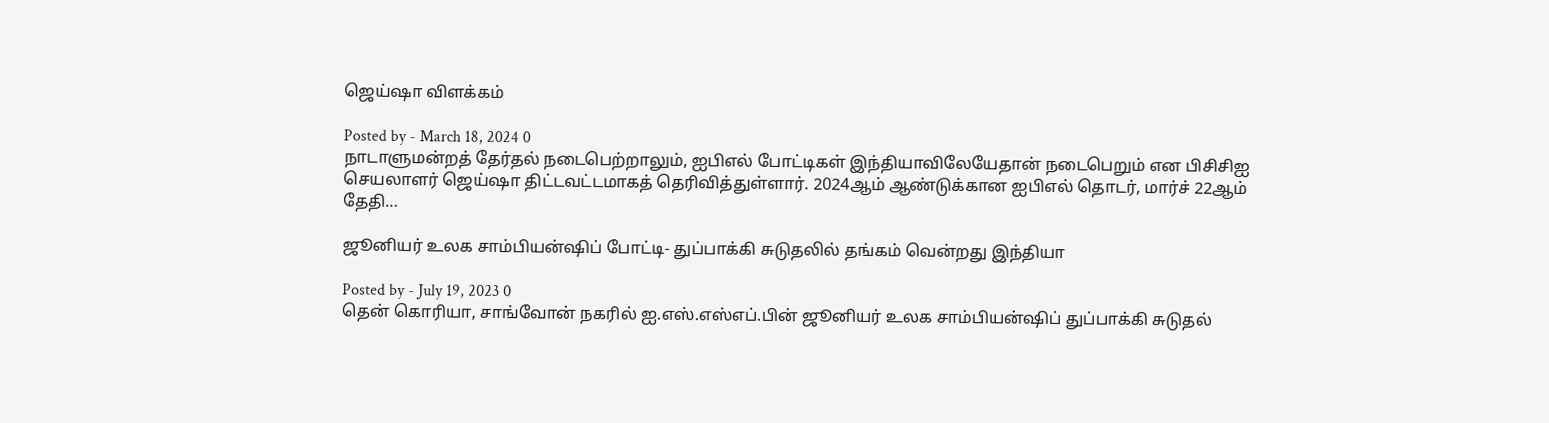ஜெய்ஷா விளக்கம்

Posted by - March 18, 2024 0
நாடாளுமன்றத் தேர்தல் நடைபெற்றாலும், ஐபிஎல் போட்டிகள் இந்தியாவிலேயேதான் நடைபெறும் என பிசிசிஐ செயலாளர் ஜெய்ஷா திட்டவட்டமாகத் தெரிவித்துள்ளார். 2024ஆம் ஆண்டுக்கான ஐபிஎல் தொடர், மார்ச் 22ஆம் தேதி…

ஜூனியர் உலக சாம்பியன்ஷிப் போட்டி- துப்பாக்கி சுடுதலில் தங்கம் வென்றது இந்தியா

Posted by - July 19, 2023 0
தென் கொரியா, சாங்வோன் நகரில் ஐ.எஸ்.எஸ்எப்.பின் ஜூனியர் உலக சாம்பியன்ஷிப் துப்பாக்கி சுடுதல்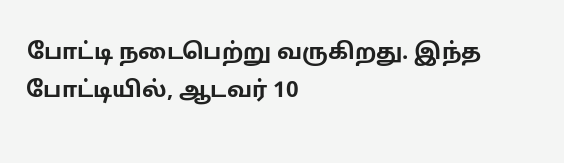போட்டி நடைபெற்று வருகிறது. இந்த போட்டியில், ஆடவர் 10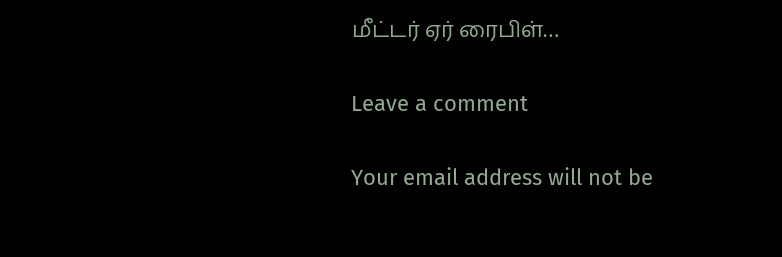மீட்டர் ஏர் ரைபிள்…

Leave a comment

Your email address will not be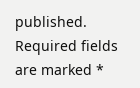published. Required fields are marked *